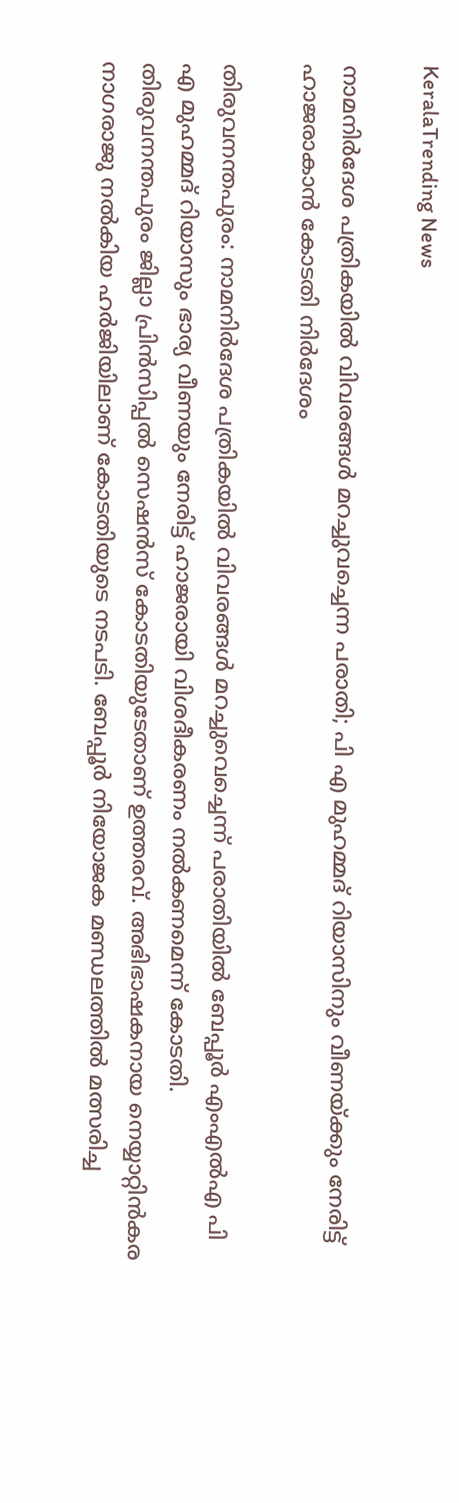KeralaTrending News

നാമനിർദേശ പത്രികയിൽ വിവരങ്ങൾ മറച്ചുവച്ചെന്ന പരാതി; പി എ മുഹമ്മദ് റിയാസിനും വീണയ്ക്കും നേരിട്ട് ഹാജരാകാൻ കോടതി നിർദേശം

തിരുവനന്തപുരം: നാമനിര്‍ദേശ പത്രികയില്‍ വിവരങ്ങള്‍ മറച്ചുവെച്ചെന്ന് പരാതിയിൽ ബേപ്പൂര്‍ എംഎല്‍എ പി എ മുഹമ്മദ് റിയാസും ഭാര്യ വീണയും നേരിട്ട് ഹാജരായി വിശദീകരണം നല്‍കണമെന്ന് കോടതി. തിരുവനന്തപുരം ജില്ലാ പ്രിന്‍സിപ്പല്‍ സെഷന്‍സ് കോടതിയുടേതാണ് ഉത്തരവ്. അഭിഭാഷകനായ നെയ്യാറ്റിന്‍കര നാഗരാജു നല്‍കിയ ഹര്‍ജിയിലാണ് കോടതിയുടെ നടപടി. ബേപ്പൂര്‍ നിയോജക മണ്ഡലത്തില്‍ മത്സരിച്ച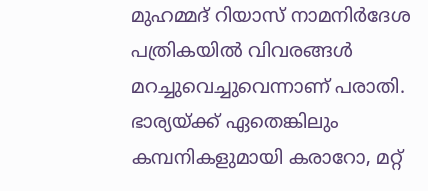മുഹമ്മദ് റിയാസ് നാമനിര്‍ദേശ പത്രികയില്‍ വിവരങ്ങള്‍ മറച്ചുവെച്ചുവെന്നാണ് പരാതി. ഭാര്യയ്ക്ക് ഏതെങ്കിലും കമ്പനികളുമായി കരാറോ, മറ്റ്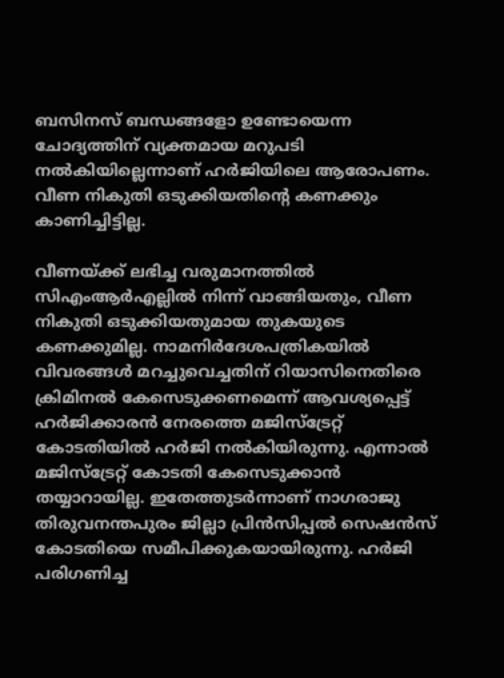ബസിനസ് ബന്ധങ്ങളോ ഉണ്ടോയെന്ന ചോദ്യത്തിന് വ്യക്തമായ മറുപടി നല്‍കിയില്ലെന്നാണ് ഹര്‍ജിയിലെ ആരോപണം. വീണ നികുതി ഒടുക്കിയതിന്റെ കണക്കും കാണിച്ചിട്ടില്ല.

വീണയ്ക്ക് ലഭിച്ച വരുമാനത്തില്‍ സിഎംആര്‍എല്ലില്‍ നിന്ന് വാങ്ങിയതും, വീണ നികുതി ഒടുക്കിയതുമായ തുകയുടെ കണക്കുമില്ല. നാമനിര്‍ദേശപത്രികയില്‍ വിവരങ്ങള്‍ മറച്ചുവെച്ചതിന് റിയാസിനെതിരെ ക്രിമിനല്‍ കേസെടുക്കണമെന്ന് ആവശ്യപ്പെട്ട് ഹര്‍ജിക്കാരന്‍ നേരത്തെ മജിസ്‌ട്രേറ്റ് കോടതിയില്‍ ഹര്‍ജി നല്‍കിയിരുന്നു. എന്നാല്‍ മജിസ്‌ട്രേറ്റ് കോടതി കേസെടുക്കാന്‍ തയ്യാറായില്ല. ഇതേത്തുടര്‍ന്നാണ് നാഗരാജു തിരുവനന്തപുരം ജില്ലാ പ്രിന്‍സിപ്പല്‍ സെഷന്‍സ് കോടതിയെ സമീപിക്കുകയായിരുന്നു. ഹര്‍ജി പരിഗണിച്ച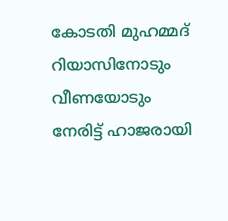കോടതി മുഹമ്മദ് റിയാസിനോടും വീണയോടും നേരിട്ട് ഹാജരായി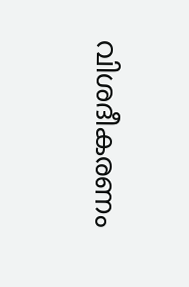വിശദീകരണം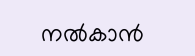നല്‍കാന്‍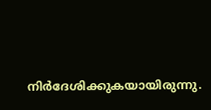നിര്‍ദേശിക്കുകയായിരുന്നു.